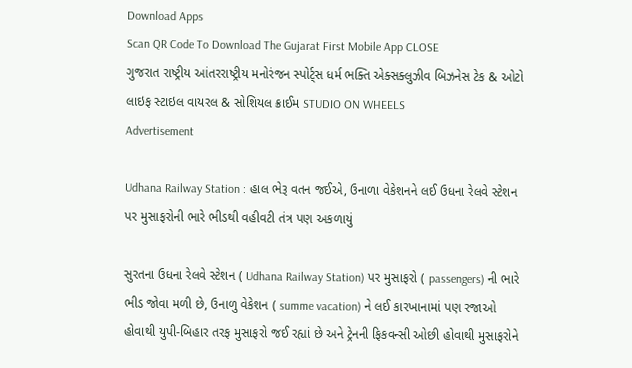Download Apps
Scan QR Code To Download The Gujarat First Mobile App CLOSE
ગુજરાત રાષ્ટ્રીય આંતરરાષ્ટ્રીય મનોરંજન સ્પોર્ટ્સ ધર્મ ભક્તિ એક્સક્લુઝીવ બિઝનેસ ટેક & ઓટો લાઇફ સ્ટાઇલ વાયરલ & સોશિયલ ક્રાઈમ STUDIO ON WHEELS
Advertisement

Udhana Railway Station : હાલ ભેરૂ વતન જઈએ, ઉનાળા વેકેશનને લઈ ઉધના રેલવે સ્ટેશન પર મુસાફરોની ભારે ભીડથી વહીવટી તંત્ર પણ અકળાયું

સુરતના ઉધના રેલવે સ્ટેશન ( Udhana Railway Station) પર મુસાફરો ( passengers) ની ભારે ભીડ જોવા મળી છે, ઉનાળુ વેકેશન ( summe vacation) ને લઈ કારખાનામાં પણ રજાઓ હોવાથી યુપી-બિહાર તરફ મુસાફરો જઈ રહ્યાં છે અને ટ્રેનની ફિકવન્સી ઓછી હોવાથી મુસાફરોને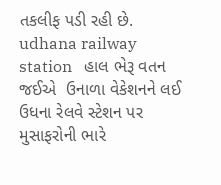તકલીફ પડી રહી છે.
udhana railway station   હાલ ભેરૂ વતન જઈએ  ઉનાળા વેકેશનને લઈ ઉધના રેલવે સ્ટેશન પર મુસાફરોની ભારે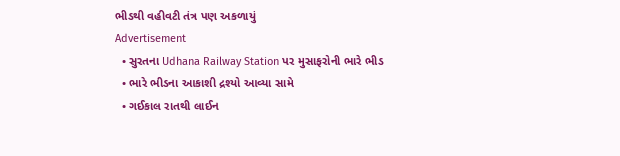ભીડથી વહીવટી તંત્ર પણ અકળાયું
Advertisement
  • સુરતના Udhana Railway Station પર મુસાફરોની ભારે ભીડ
  • ભારે ભીડના આકાશી દ્રશ્યો આવ્યા સામે
  • ગઈકાલ રાતથી લાઈન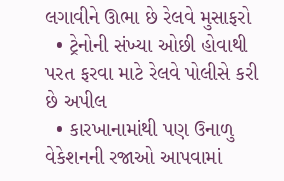લગાવીને ઊભા છે રેલવે મુસાફરો
  • ટ્રેનોની સંખ્યા ઓછી હોવાથી પરત ફરવા માટે રેલવે પોલીસે કરી છે અપીલ
  • કારખાનામાંથી પણ ઉનાળુ વેકેશનની રજાઓ આપવામાં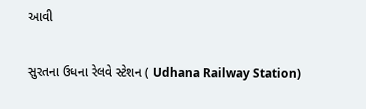આવી

સુરતના ઉધના રેલવે સ્ટેશન ( Udhana Railway Station)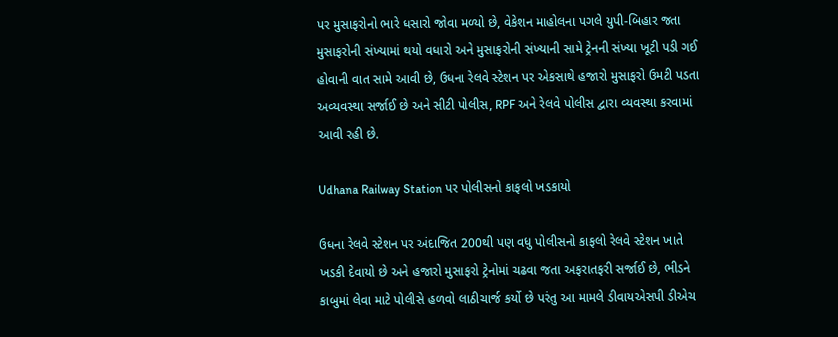પર મુસાફરોનો ભારે ધસારો જોવા મળ્યો છે, વેકેશન માહોલના પગલે યુપી-બિહાર જતા મુસાફરોની સંખ્યામાં થયો વધારો અને મુસાફરોની સંખ્યાની સામે ટ્રેનની સંખ્યા ખૂટી પડી ગઈ હોવાની વાત સામે આવી છે, ઉધના રેલવે સ્ટેશન પર એકસાથે હજારો મુસાફરો ઉમટી પડતા અવ્યવસ્થા સર્જાઈ છે અને સીટી પોલીસ, RPF અને રેલવે પોલીસ દ્વારા વ્યવસ્થા કરવામાં આવી રહી છે.

Udhana Railway Station પર પોલીસનો કાફલો ખડકાયો

ઉધના રેલવે સ્ટેશન પર અંદાજિત 200થી પણ વધુ પોલીસનો કાફલો રેલવે સ્ટેશન ખાતે ખડકી દેવાયો છે અને હજારો મુસાફરો ટ્રેનોમાં ચઢવા જતા અફરાતફરી સર્જાઈ છે, ભીડને કાબુમાં લેવા માટે પોલીસે હળવો લાઠીચાર્જ કર્યો છે પરંતુ આ મામલે ડીવાયએસપી ડીએચ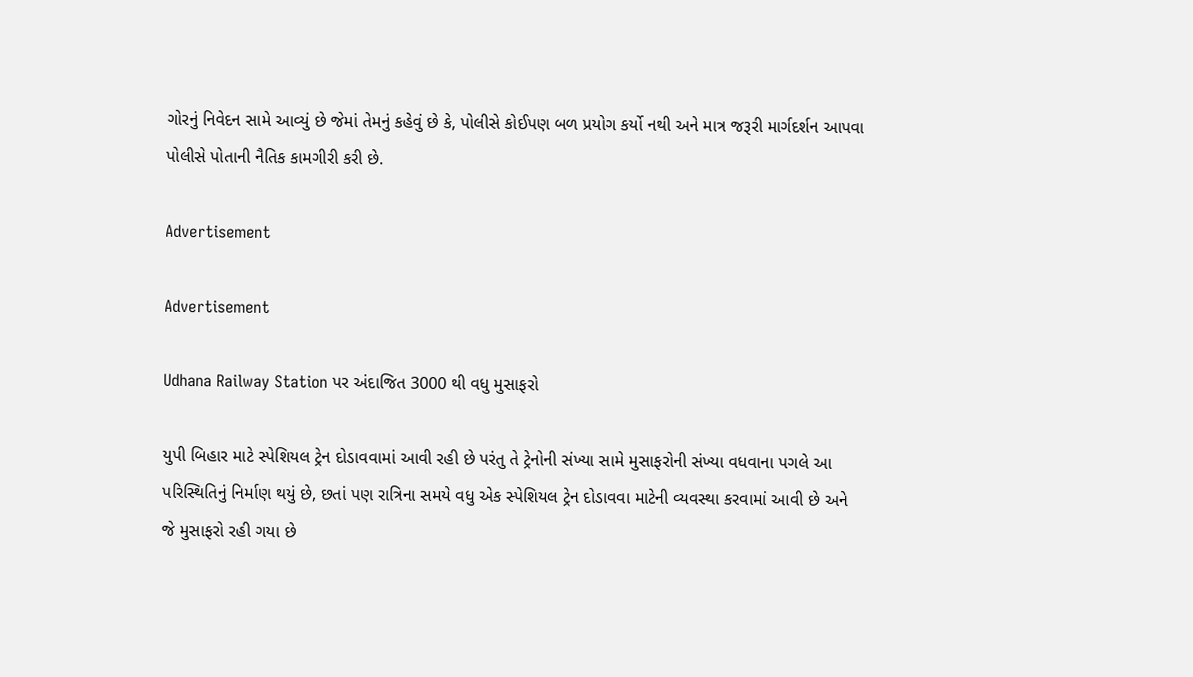ગોરનું નિવેદન સામે આવ્યું છે જેમાં તેમનું કહેવું છે કે, પોલીસે કોઈપણ બળ પ્રયોગ કર્યો નથી અને માત્ર જરૂરી માર્ગદર્શન આપવા પોલીસે પોતાની નૈતિક કામગીરી કરી છે.

Advertisement

Advertisement

Udhana Railway Station પર અંદાજિત 3000 થી વધુ મુસાફરો

યુપી બિહાર માટે સ્પેશિયલ ટ્રેન દોડાવવામાં આવી રહી છે પરંતુ તે ટ્રેનોની સંખ્યા સામે મુસાફરોની સંખ્યા વધવાના પગલે આ પરિસ્થિતિનું નિર્માણ થયું છે, છતાં પણ રાત્રિના સમયે વધુ એક સ્પેશિયલ ટ્રેન દોડાવવા માટેની વ્યવસ્થા કરવામાં આવી છે અને જે મુસાફરો રહી ગયા છે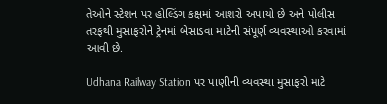તેઓને સ્ટેશન પર હોલ્ડિંગ કક્ષમાં આશરો અપાયો છે અને પોલીસ તરફથી મુસાફરોને ટ્રેનમાં બેસાડવા માટેની સંપૂર્ણ વ્યવસ્થાઓ કરવામાં આવી છે.

Udhana Railway Station પર પાણીની વ્યવસ્થા મુસાફરો માટે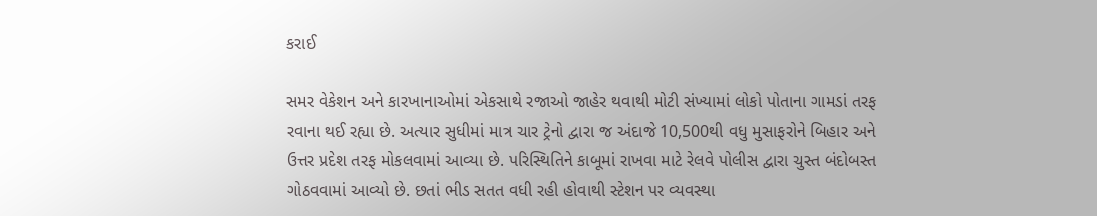કરાઈ

સમર વેકેશન અને કારખાનાઓમાં એકસાથે રજાઓ જાહેર થવાથી મોટી સંખ્યામાં લોકો પોતાના ગામડાં તરફ રવાના થઈ રહ્યા છે. અત્યાર સુધીમાં માત્ર ચાર ટ્રેનો દ્વારા જ અંદાજે 10,500થી વધુ મુસાફરોને બિહાર અને ઉત્તર પ્રદેશ તરફ મોકલવામાં આવ્યા છે. પરિસ્થિતિને કાબૂમાં રાખવા માટે રેલવે પોલીસ દ્વારા ચુસ્ત બંદોબસ્ત ગોઠવવામાં આવ્યો છે. છતાં ભીડ સતત વધી રહી હોવાથી સ્ટેશન પર વ્યવસ્થા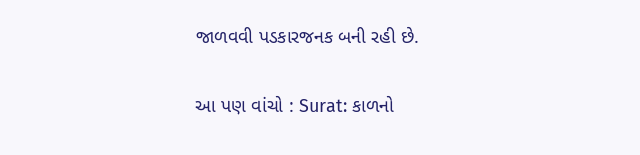જાળવવી પડકારજનક બની રહી છે.

આ પણ વાંચો : Surat: કાળનો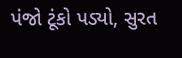પંજો ટૂંકો પડ્યો, સુરત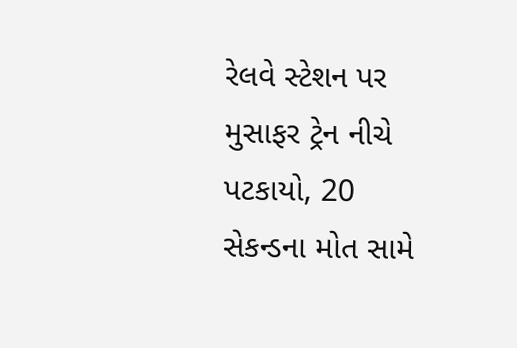રેલવે સ્ટેશન પર મુસાફર ટ્રેન નીચે પટકાયો, 20 સેકન્ડના મોત સામે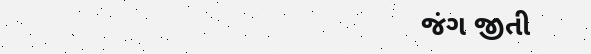જંગ જીતી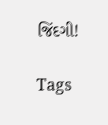જિંદગી!

Tags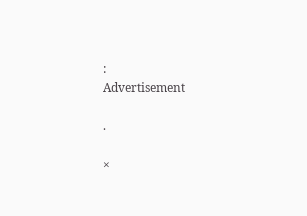:
Advertisement

.

×